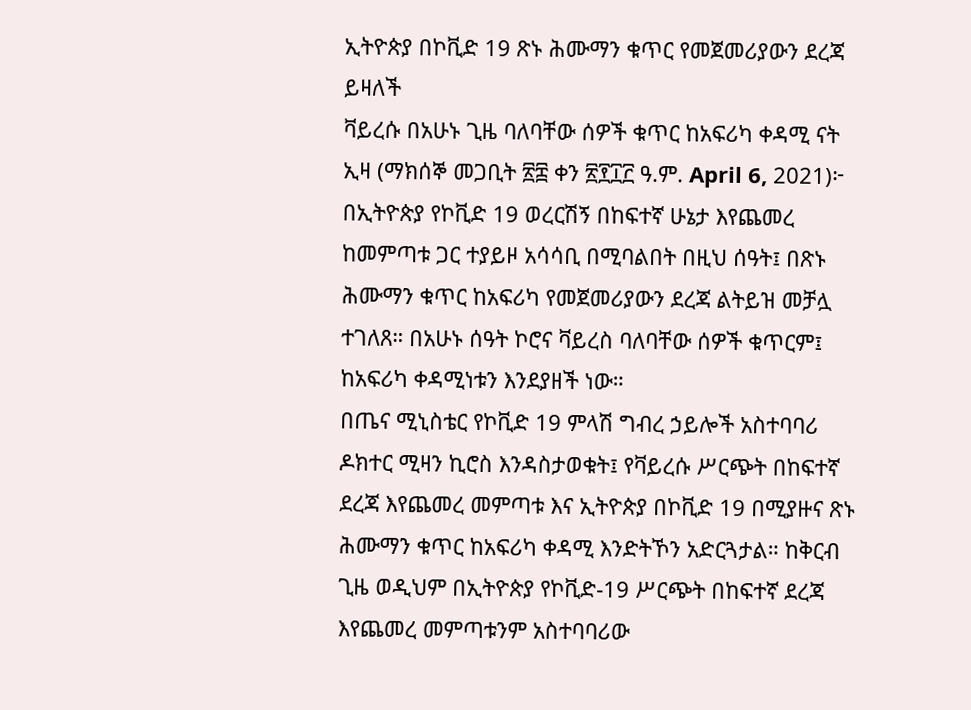ኢትዮጵያ በኮቪድ 19 ጽኑ ሕሙማን ቁጥር የመጀመሪያውን ደረጃ ይዛለች
ቫይረሱ በአሁኑ ጊዜ ባለባቸው ሰዎች ቁጥር ከአፍሪካ ቀዳሚ ናት
ኢዛ (ማክሰኞ መጋቢት ፳፰ ቀን ፳፻፲፫ ዓ.ም. April 6, 2021)፦ በኢትዮጵያ የኮቪድ 19 ወረርሽኝ በከፍተኛ ሁኔታ እየጨመረ ከመምጣቱ ጋር ተያይዞ አሳሳቢ በሚባልበት በዚህ ሰዓት፤ በጽኑ ሕሙማን ቁጥር ከአፍሪካ የመጀመሪያውን ደረጃ ልትይዝ መቻሏ ተገለጸ። በአሁኑ ሰዓት ኮሮና ቫይረስ ባለባቸው ሰዎች ቁጥርም፤ ከአፍሪካ ቀዳሚነቱን እንደያዘች ነው።
በጤና ሚኒስቴር የኮቪድ 19 ምላሽ ግብረ ኃይሎች አስተባባሪ ዶክተር ሚዛን ኪሮስ እንዳስታወቁት፤ የቫይረሱ ሥርጭት በከፍተኛ ደረጃ እየጨመረ መምጣቱ እና ኢትዮጵያ በኮቪድ 19 በሚያዙና ጽኑ ሕሙማን ቁጥር ከአፍሪካ ቀዳሚ እንድትኾን አድርጓታል። ከቅርብ ጊዜ ወዲህም በኢትዮጵያ የኮቪድ-19 ሥርጭት በከፍተኛ ደረጃ እየጨመረ መምጣቱንም አስተባባሪው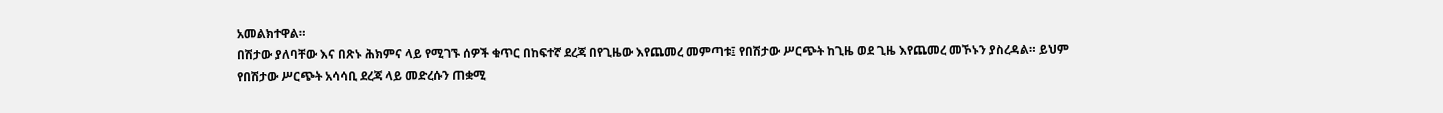አመልክተዋል።
በሽታው ያለባቸው እና በጽኑ ሕክምና ላይ የሚገኙ ሰዎች ቁጥር በከፍተኛ ደረጃ በየጊዜው እየጨመረ መምጣቱ፤ የበሽታው ሥርጭት ከጊዜ ወደ ጊዜ እየጨመረ መኾኑን ያስረዳል። ይህም የበሽታው ሥርጭት አሳሳቢ ደረጃ ላይ መድረሱን ጠቋሚ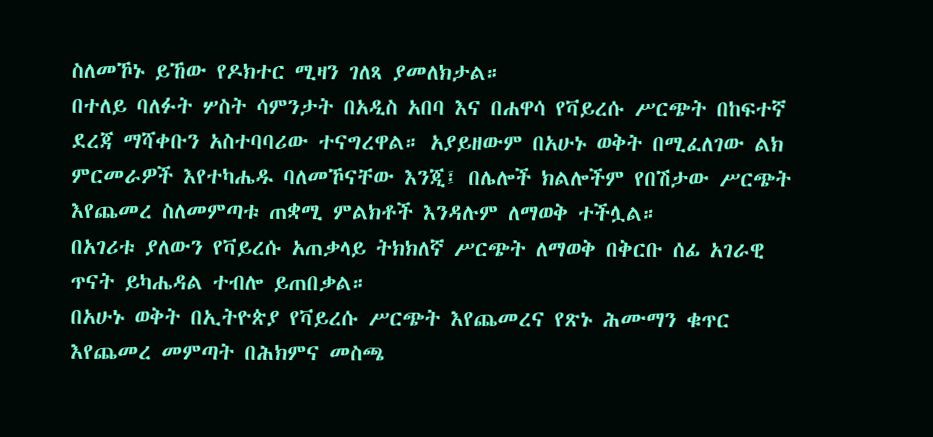ስለመኾኑ ይኸው የዶክተር ሚዛን ገለጻ ያመለክታል።
በተለይ ባለፉት ሦስት ሳምንታት በአዲስ አበባ እና በሐዋሳ የቫይረሱ ሥርጭት በከፍተኛ ደረጃ ማሻቀቡን አስተባባሪው ተናግረዋል። አያይዘውም በአሁኑ ወቅት በሚፈለገው ልክ ምርመራዎች እየተካሔዱ ባለመኾናቸው እንጂ፤ በሌሎች ክልሎችም የበሽታው ሥርጭት እየጨመረ ስለመምጣቱ ጠቋሚ ምልክቶች እንዳሉም ለማወቅ ተችሏል።
በአገሪቱ ያለውን የቫይረሱ አጠቃላይ ትክክለኛ ሥርጭት ለማወቅ በቅርቡ ሰፊ አገራዊ ጥናት ይካሔዳል ተብሎ ይጠበቃል።
በአሁኑ ወቅት በኢትዮጵያ የቫይረሱ ሥርጭት እየጨመረና የጽኑ ሕሙማን ቁጥር እየጨመረ መምጣት በሕክምና መስጫ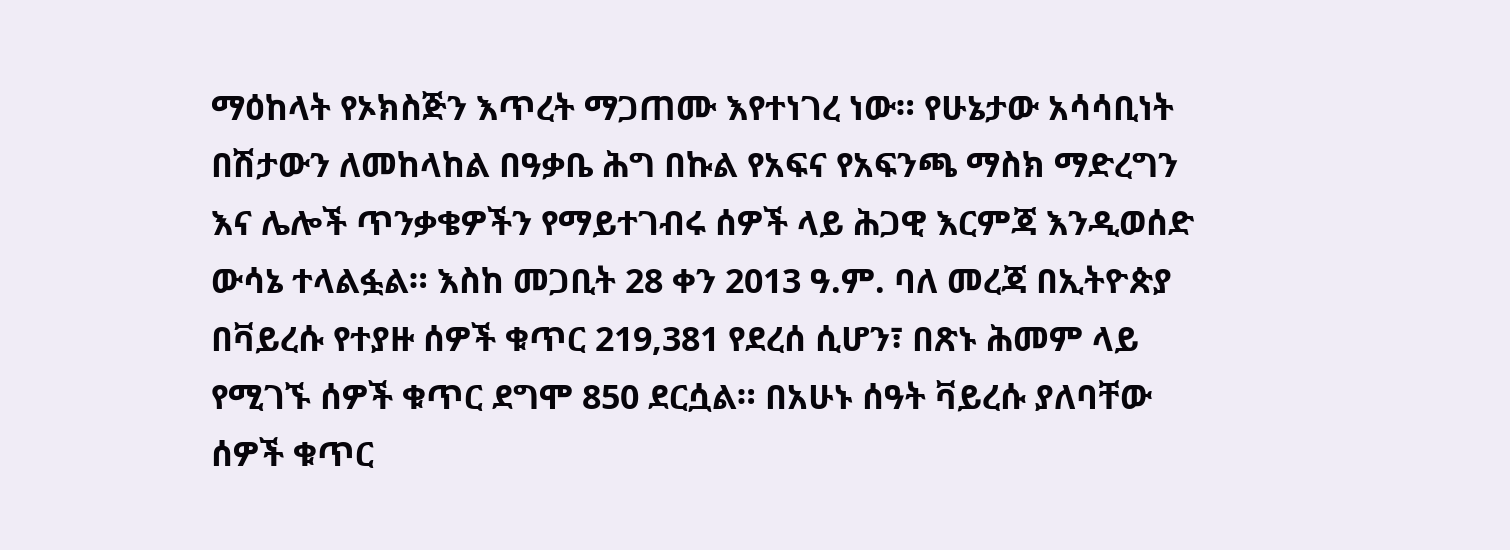ማዕከላት የኦክስጅን እጥረት ማጋጠሙ እየተነገረ ነው። የሁኔታው አሳሳቢነት በሽታውን ለመከላከል በዓቃቤ ሕግ በኩል የአፍና የአፍንጫ ማስክ ማድረግን እና ሌሎች ጥንቃቄዎችን የማይተገብሩ ሰዎች ላይ ሕጋዊ እርምጃ እንዲወሰድ ውሳኔ ተላልፏል። እስከ መጋቢት 28 ቀን 2013 ዓ.ም. ባለ መረጃ በኢትዮጵያ በቫይረሱ የተያዙ ሰዎች ቁጥር 219,381 የደረሰ ሲሆን፣ በጽኑ ሕመም ላይ የሚገኙ ሰዎች ቁጥር ደግሞ 850 ደርሷል። በአሁኑ ሰዓት ቫይረሱ ያለባቸው ሰዎች ቁጥር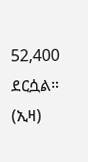52,400 ደርሷል። (ኢዛ)